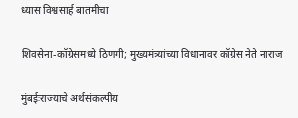ध्यास विश्वसार्ह बातमीचा

शिवसेना-कॉग्रेसमध्ये ठिणगी; मुख्यमंत्र्यांच्या विधानावर कॉग्रेस नेते नाराज

मुंबईःराज्याचे अर्थसंकल्पीय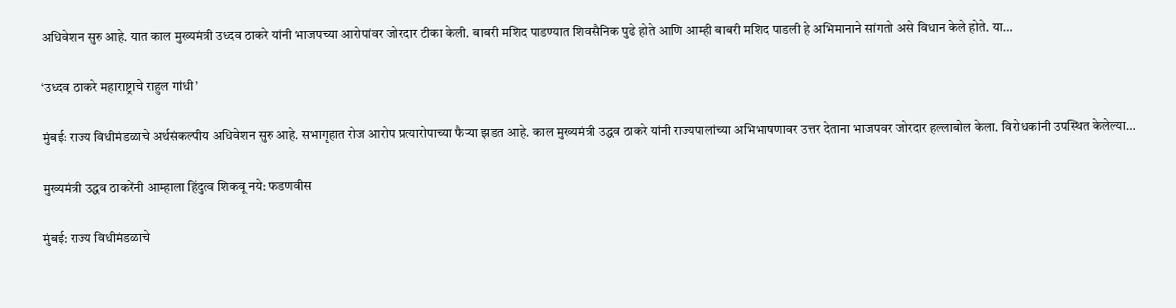अधिवेशन सुरु आहे. यात काल मुख्यमंत्री उध्दव ठाकरे यांनी भाजपच्या आरोपांवर जोरदार टीका केली. बाबरी मशिद पाडण्यात शिवसैनिक पुढे होते आणि आम्ही बाबरी मशिद पाडली हे अभिमानाने सांगतो असे विधान केले होते. या…

‘उध्दव ठाकरे महाराष्ट्राचे राहुल गांधी’

मुंबईः राज्य विधीमंडळाचे अर्थसंकल्पीय अधिवेशन सुरु आहे. सभागृहात रोज आरोप प्रत्यारोपाच्या फैर्‍या झडत आहे. काल मुख्यमंत्री उद्धव ठाकरे यांनी राज्यपालांच्या अभिभाषणावर उत्तर देताना भाजपवर जोरदार हल्लाबोल केला. विरोधकांनी उपस्थित केलेल्या…

मुख्यमंत्री उद्धव ठाकरेंनी आम्हाला हिंदुत्व शिकवू नये: फडणवीस

मुंबई: राज्य विधीमंडळाचे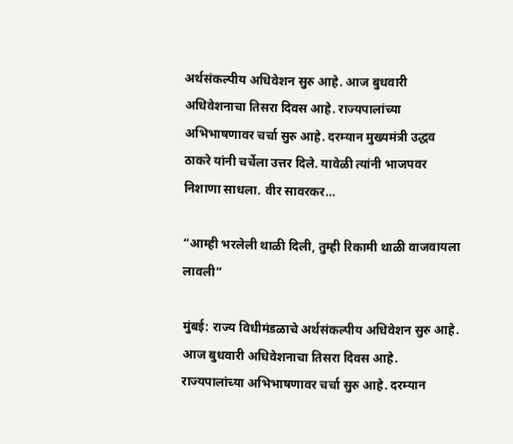अर्थसंकल्पीय अधिवेशन सुरु आहे. आज बुधवारी अधिवेशनाचा तिसरा दिवस आहे. राज्यपालांच्या अभिभाषणावर चर्चा सुरु आहे. दरम्यान मुख्यमंत्री उद्धव ठाकरे यांनी चर्चेला उत्तर दिले. यावेळी त्यांनी भाजपवर निशाणा साधला. वीर सावरकर…

“आम्ही भरलेली थाळी दिली, तुम्ही रिकामी थाळी वाजवायला लावली”

मुंबई: राज्य विधीमंडळाचे अर्थसंकल्पीय अधिवेशन सुरु आहे. आज बुधवारी अधिवेशनाचा तिसरा दिवस आहे. राज्यपालांच्या अभिभाषणावर चर्चा सुरु आहे. दरम्यान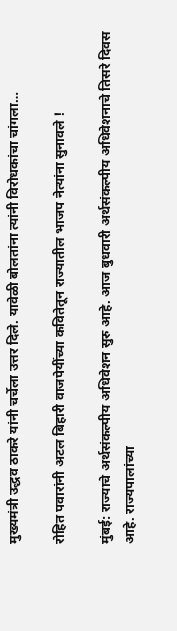मुख्यमंत्री उद्धव ठाकरे यांनी चर्चेला उत्तर दिले. यावेळी बोलतांना त्यांनी विरोधकांचा चांगला…

रोहित पवारांनी अटल बिहारी वाजपेयींच्या कवितेतून राज्यातील भाजप नेत्यांना सुनावले !

मुंबई: राज्याचे अर्थसंकल्पीय अधिवेशन सुरु आहे. आज बुधवारी अर्थसंकल्पीय अधिवेशनाचे तिसरे दिवस आहे. राज्यपालांच्या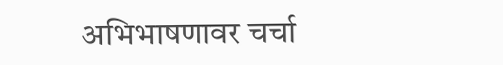अभिभाषणावर चर्चा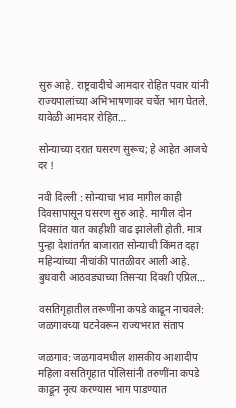सुरु आहे. राष्ट्रवादीचे आमदार रोहित पवार यांनी राज्यपालांच्या अभिभाषणावर चर्चेत भाग घेतले. यावेळी आमदार रोहित…

सोन्याच्या दरात घसरण सुरूच; हे आहेत आजचे दर !

नवी दिल्ली : सोन्याचा भाव मागील काही दिवसापासून घसरण सुरु आहे. मागील दोन दिवसांत यात काहीशी वाढ झालेली होती. मात्र पुन्हा देशांतर्गत बाजारात सोन्याची किंमत दहा महिन्यांच्या नीचांकी पातळीवर आली आहे. बुधवारी आठवड्याच्या तिसर्‍या दिवशी एप्रिल…

वसतिगृहातील तरूणींना कपडे काढून नाचवले: जळगावच्या घटनेवरून राज्यभरात संताप

जळगाव: जळगावमधील शासकीय आशादीप महिला वसतिगृहात पोलिसांनी तरुणींना कपडे काढून नृत्य करण्यास भाग पाडण्यात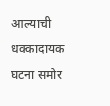आल्याची धक्कादायक घटना समोर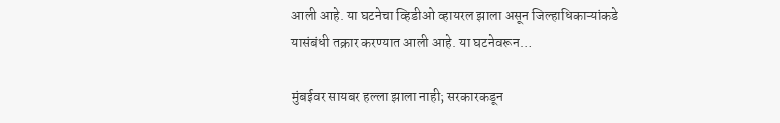आली आहे. या घटनेचा व्हिडीओ व्हायरल झाला असून जिल्हाधिकाऱ्यांकडे यासंबंधी तक्रार करण्यात आली आहे. या घटनेवरून…

मुंबईवर सायबर हल्ला झाला नाही; सरकारकडून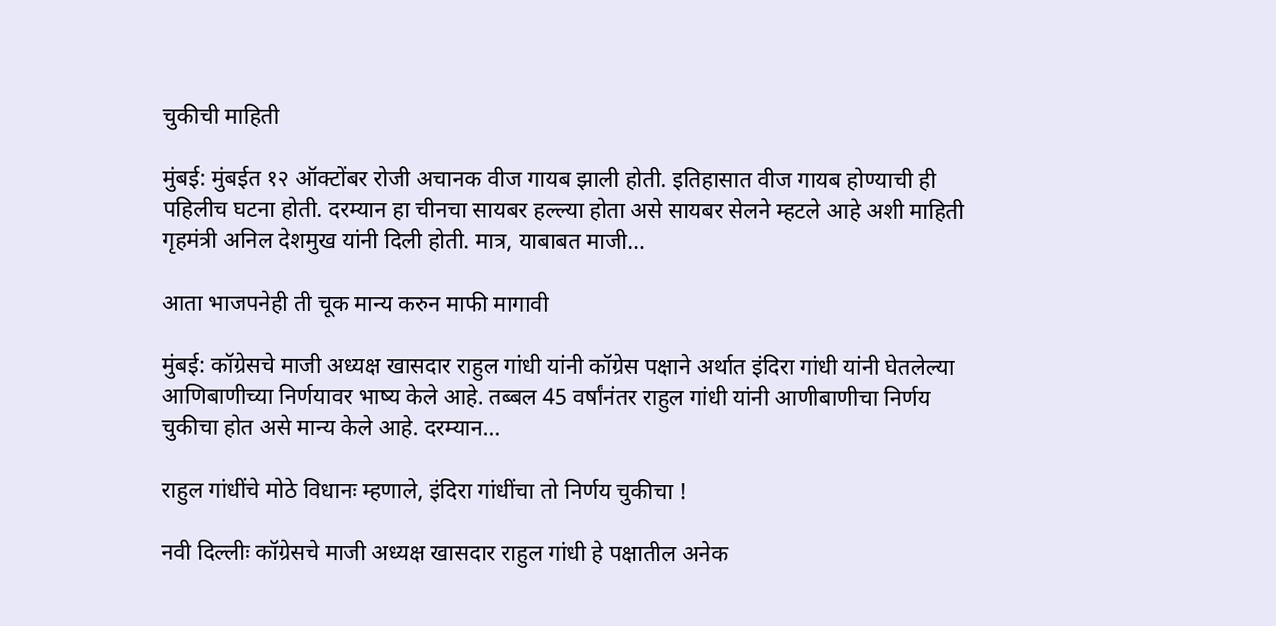चुकीची माहिती

मुंबई: मुंबईत १२ ऑक्टोंबर रोजी अचानक वीज गायब झाली होती. इतिहासात वीज गायब होण्याची ही पहिलीच घटना होती. दरम्यान हा चीनचा सायबर हल्ल्या होता असे सायबर सेलने म्हटले आहे अशी माहिती गृहमंत्री अनिल देशमुख यांनी दिली होती. मात्र, याबाबत माजी…

आता भाजपनेही ती चूक मान्य करुन माफी मागावी

मुंबई: कॉग्रेसचे माजी अध्यक्ष खासदार राहुल गांधी यांनी कॉग्रेस पक्षाने अर्थात इंदिरा गांधी यांनी घेतलेल्या आणिबाणीच्या निर्णयावर भाष्य केले आहे. तब्बल 45 वर्षांनंतर राहुल गांधी यांनी आणीबाणीचा निर्णय चुकीचा होत असे मान्य केले आहे. दरम्यान…

राहुल गांधींचे मोठे विधानः म्हणाले, इंदिरा गांधींचा तो निर्णय चुकीचा !

नवी दिल्लीः कॉग्रेसचे माजी अध्यक्ष खासदार राहुल गांधी हे पक्षातील अनेक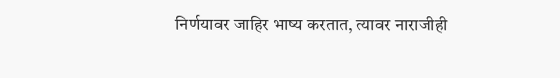निर्णयावर जाहिर भाष्य करतात, त्यावर नाराजीही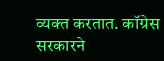व्यक्त करतात. कॉग्रेस सरकारने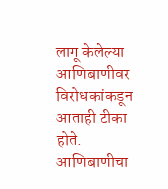लागू केलेल्या आणिबाणीवर विरोधकांकडून आताही टीका होते. आणिबाणीचा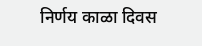निर्णय काळा दिवस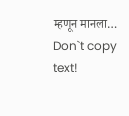म्हणून मानला…
Don`t copy text!